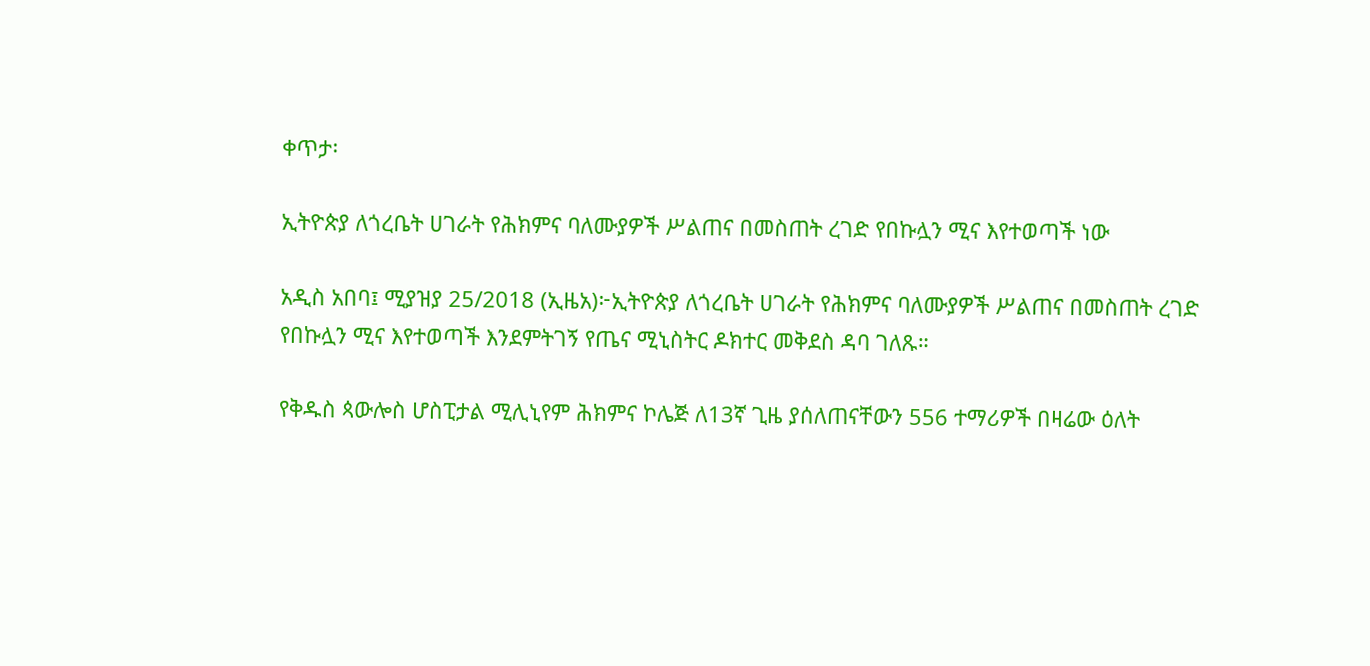ቀጥታ፡

ኢትዮጵያ ለጎረቤት ሀገራት የሕክምና ባለሙያዎች ሥልጠና በመስጠት ረገድ የበኩሏን ሚና እየተወጣች ነው

አዲስ አበባ፤ ሚያዝያ 25/2018 (ኢዜአ)፦ኢትዮጵያ ለጎረቤት ሀገራት የሕክምና ባለሙያዎች ሥልጠና በመስጠት ረገድ የበኩሏን ሚና እየተወጣች እንደምትገኝ የጤና ሚኒስትር ዶክተር መቅደስ ዳባ ገለጹ።

የቅዱስ ጳውሎስ ሆስፒታል ሚሊኒየም ሕክምና ኮሌጅ ለ13ኛ ጊዜ ያሰለጠናቸውን 556 ተማሪዎች በዛሬው ዕለት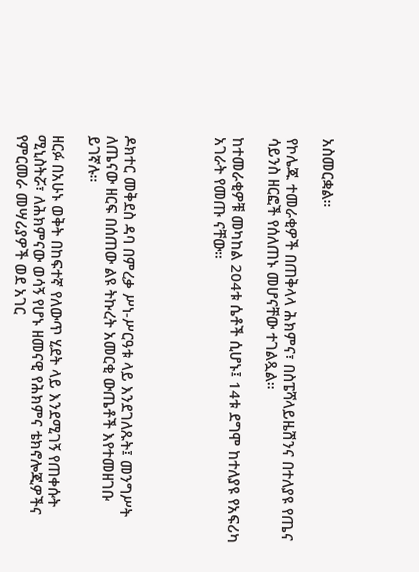አስመርቋል።

የኮሌጁ ተመራቂዎች በጠቅላላ ሕክምና፣ በስፔሻላይዜሽንና በተለያዩ የጤና ሳይንስ ዘርፎች የሰለጠኑ መሆናቸው ተገልጿል።

ከተመራቂዎቹ መካከል 204ቱ ሴቶች ሲሆኑ፤ 14ቱ ደግሞ ከተለያዩ የአፍሪካ አገራት የመጡ ናቸው።




ዶክተር መቅደስ ዳባ በምረቃ ሥነ-ሥርዓቱ ላይ እንደገለጹት፤ መንግሥት ለጤናው ዘርፍ በሰጠው ልዩ ትኩረት አመርቂ ውጤቶች እየተመዘገቡ ይገኛሉ።

ዘርፉ በአሁኑ ወቅት በከፍተኛ የለውጥ ሂደት ላይ እንደሚገኝ የጠቀሱት ሚኒስትሯ፣ ለሕክምናው ወሳኝ የሆኑ ዘመናዊ የሕክምና ቴክኖሎጂዎችና የምርመራ መሣሪያዎች ወደ አገር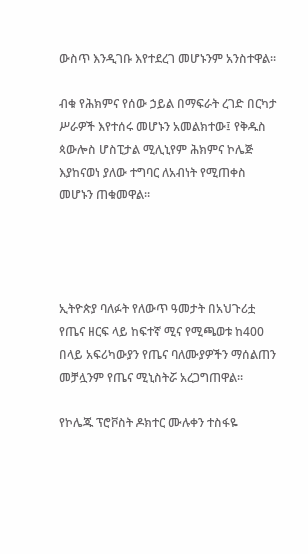ውስጥ እንዲገቡ እየተደረገ መሆኑንም አንስተዋል።

ብቁ የሕክምና የሰው ኃይል በማፍራት ረገድ በርካታ ሥራዎች እየተሰሩ መሆኑን አመልክተው፤ የቅዱስ ጳውሎስ ሆስፒታል ሚሊኒየም ሕክምና ኮሌጅ እያከናወነ ያለው ተግባር ለአብነት የሚጠቀስ መሆኑን ጠቁመዋል።




ኢትዮጵያ ባለፉት የለውጥ ዓመታት በአህጉሪቷ የጤና ዘርፍ ላይ ከፍተኛ ሚና የሚጫወቱ ከ400 በላይ አፍሪካውያን የጤና ባለሙያዎችን ማሰልጠን መቻሏንም የጤና ሚኒስትሯ አረጋግጠዋል።

የኮሌጁ ፕሮቮስት ዶክተር ሙሉቀን ተስፋዬ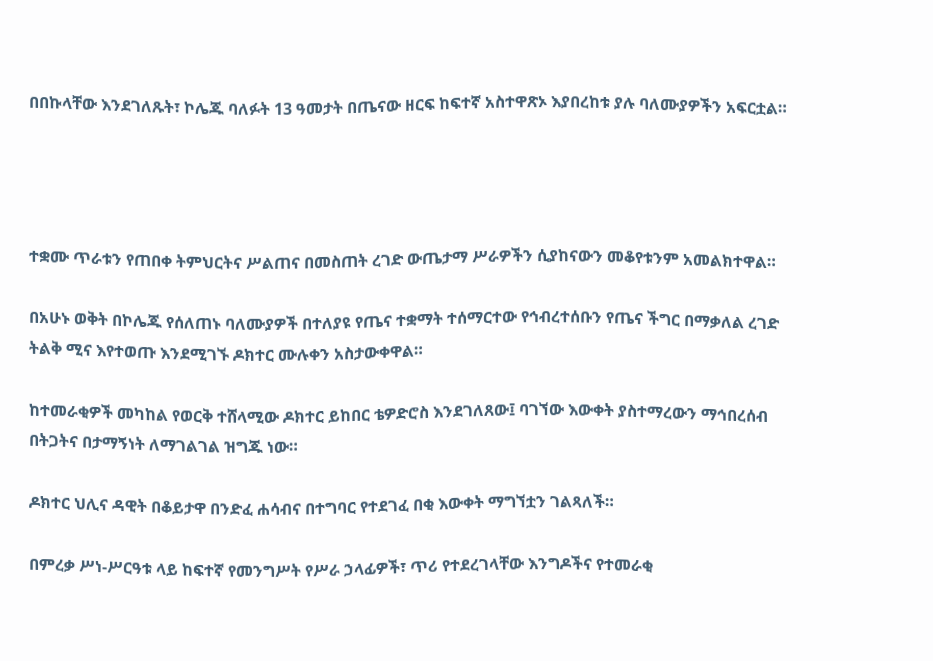በበኩላቸው እንደገለጹት፣ ኮሌጁ ባለፉት 13 ዓመታት በጤናው ዘርፍ ከፍተኛ አስተዋጽኦ እያበረከቱ ያሉ ባለሙያዎችን አፍርቷል።




ተቋሙ ጥራቱን የጠበቀ ትምህርትና ሥልጠና በመስጠት ረገድ ውጤታማ ሥራዎችን ሲያከናውን መቆየቱንም አመልክተዋል።

በአሁኑ ወቅት በኮሌጁ የሰለጠኑ ባለሙያዎች በተለያዩ የጤና ተቋማት ተሰማርተው የኅብረተሰቡን የጤና ችግር በማቃለል ረገድ ትልቅ ሚና እየተወጡ እንደሚገኙ ዶክተር ሙሉቀን አስታውቀዋል።

ከተመራቂዎች መካከል የወርቅ ተሸላሚው ዶክተር ይከበር ቴዎድሮስ እንደገለጸው፤ ባገኘው እውቀት ያስተማረውን ማኅበረሰብ በትጋትና በታማኝነት ለማገልገል ዝግጁ ነው።

ዶክተር ህሊና ዳዊት በቆይታዋ በንድፈ ሐሳብና በተግባር የተደገፈ በቂ እውቀት ማግኘቷን ገልጻለች።

በምረቃ ሥነ-ሥርዓቱ ላይ ከፍተኛ የመንግሥት የሥራ ኃላፊዎች፣ ጥሪ የተደረገላቸው እንግዶችና የተመራቂ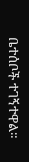ቤተሰቦች ተገኝተዋል።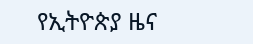የኢትዮጵያ ዜና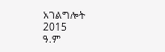አገልግሎት
2015
ዓ.ም